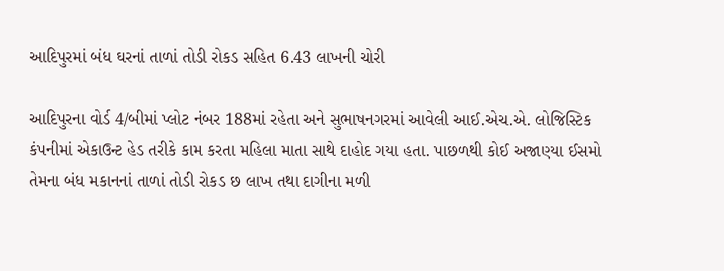આદિપુરમાં બંધ ઘરનાં તાળાં તોડી રોકડ સહિત 6.43 લાખની ચોરી

આદિપુરના વોર્ડ 4/બીમાં પ્લોટ નંબર 188માં રહેતા અને સુભાષનગરમાં આવેલી આઈ.એચ.એ. લોજિસ્ટિક કંપનીમાં એકાઉન્ટ હેડ તરીકે કામ કરતા મહિલા માતા સાથે દાહોદ ગયા હતા. પાછળથી કોઈ અજાણ્યા ઈસમો તેમના બંધ મકાનનાં તાળાં તોડી રોકડ છ લાખ તથા દાગીના મળી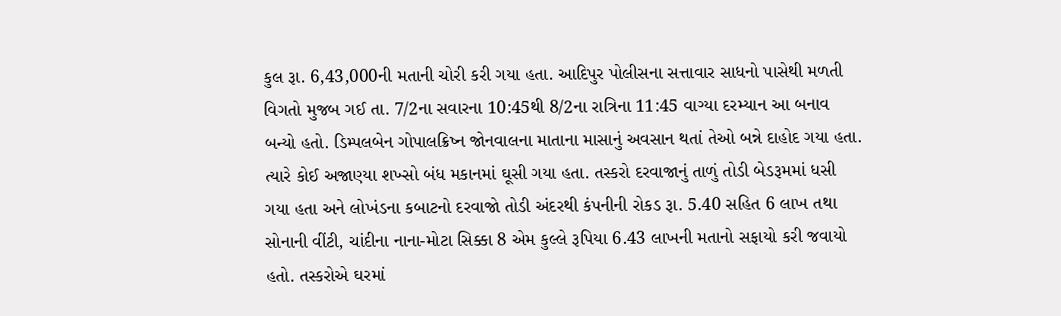કુલ રૂા. 6,43,000ની મતાની ચોરી કરી ગયા હતા. આદિપુર પોલીસના સત્તાવાર સાધનો પાસેથી મળતી વિગતો મુજબ ગઈ તા. 7/2ના સવારના 10:45થી 8/2ના રાત્રિના 11:45 વાગ્યા દરમ્યાન આ બનાવ બન્યો હતો. ડિમ્પલબેન ગોપાલક્રિષ્ન જોનવાલના માતાના માસાનું અવસાન થતાં તેઓ બન્ને દાહોદ ગયા હતા. ત્યારે કોઈ અજાણ્યા શખ્સો બંધ મકાનમાં ઘૂસી ગયા હતા. તસ્કરો દરવાજાનું તાળું તોડી બેડરૂમમાં ધસી ગયા હતા અને લોખંડના કબાટનો દરવાજો તોડી અંદરથી કંપનીની રોકડ રૂા. 5.40 સહિત 6 લાખ તથા સોનાની વીંટી, ચાંદીના નાના-મોટા સિક્કા 8 એમ કુલ્લે રૂપિયા 6.43 લાખની મતાનો સફાયો કરી જવાયો હતો. તસ્કરોએ ઘરમાં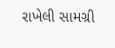રાખેલી સામગ્રી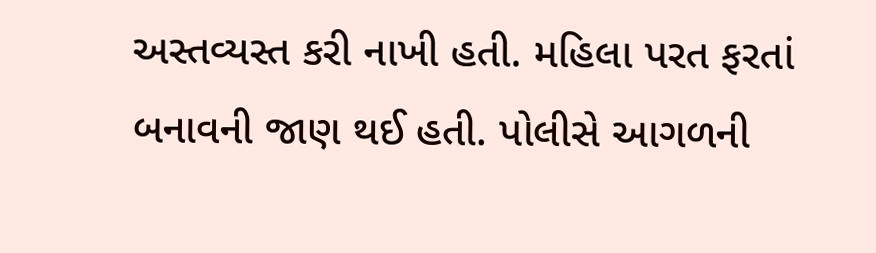અસ્તવ્યસ્ત કરી નાખી હતી. મહિલા પરત ફરતાં બનાવની જાણ થઈ હતી. પોલીસે આગળની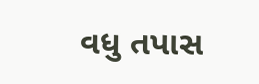વધુ તપાસ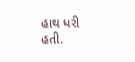હાથ ધરી હતી.